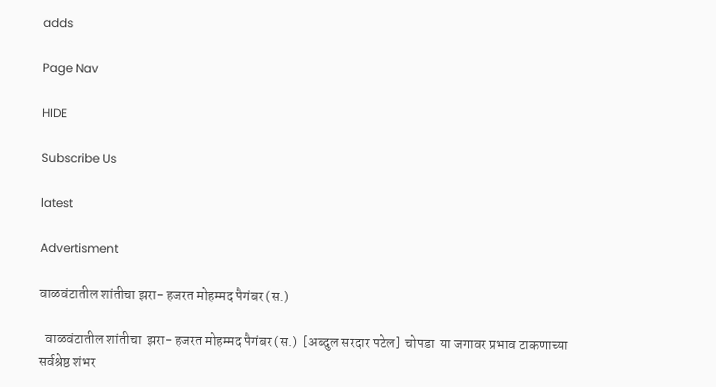adds

Page Nav

HIDE

Subscribe Us

latest

Advertisment

वाळवंटातील शांतीचा झरा- हजरत मोहम्मद पैगंबर (स.)

  वाळवंटातील शांतीचा  झरा- हजरत मोहम्मद पैगंबर (स.)  [अब्दुल सरदार पटेल]  चोपडा  या जगावर प्रभाव टाकणाच्या सर्वश्रेष्ठ शंभर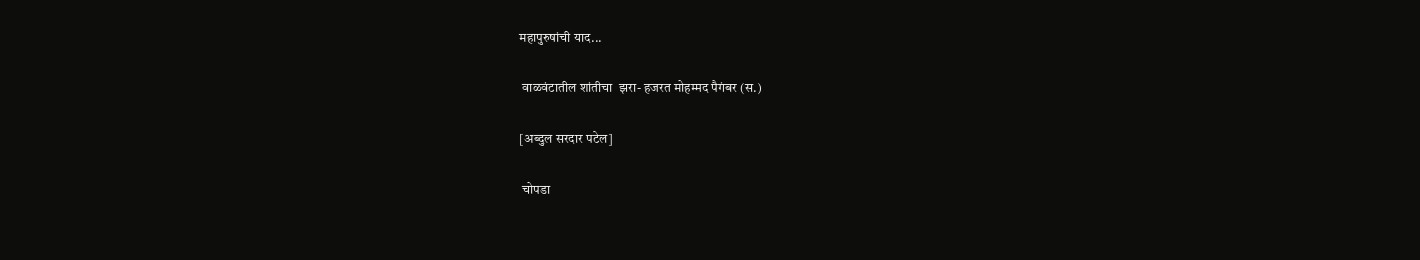महापुरुषांची याद...

 वाळवंटातील शांतीचा  झरा- हजरत मोहम्मद पैगंबर (स.)

[अब्दुल सरदार पटेल]

 चोपडा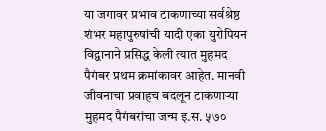या जगावर प्रभाव टाकणाच्या सर्वश्रेष्ठ शंभर महापुरुषांची यादी एका युरोपियन विद्वानाने प्रसिद्ध केली त्यात मुहमद पैगंबर प्रथम क्रमांकावर आहेत. मानवी जीवनाचा प्रवाहच बदलून टाकणाऱ्या मुहमद पैगंबरांचा जन्म इ.स. ५७०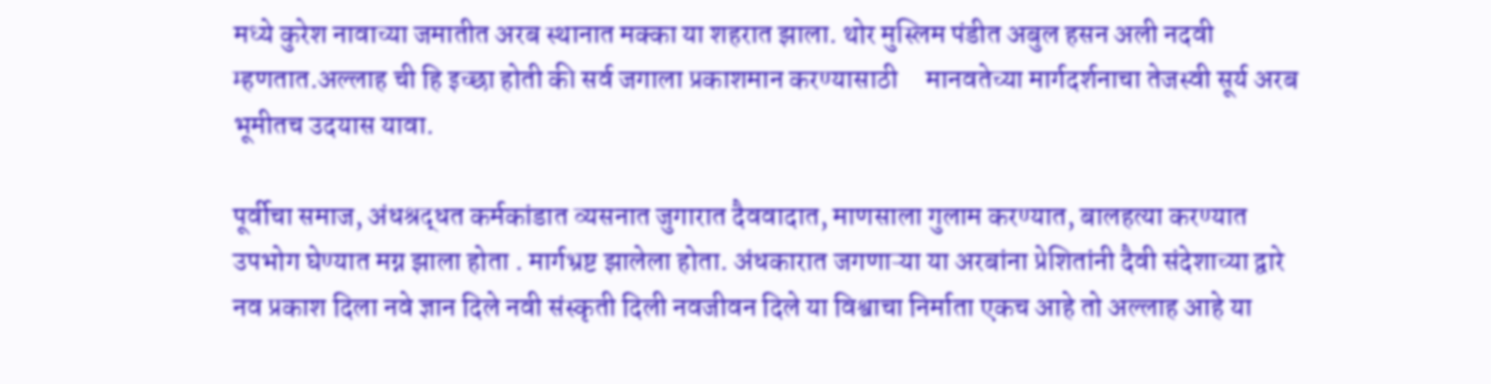मध्ये कुरेश नावाच्या जमातीत अरब स्थानात मक्का या शहरात झाला. थोर मुस्लिम पंडीत अबुल हसन अली नदवी म्हणतात.अल्लाह ची हि इच्छा होती की सर्व जगाला प्रकाशमान करण्यासाठी     मानवतेच्या मार्गदर्शनाचा तेजस्वी सूर्य अरब भूमीतच उदयास यावा.

पूर्वीचा समाज, अंधश्रद्धत कर्मकांडात व्यसनात जुगारात दैववादात, माणसाला गुलाम करण्यात, बालहत्या करण्यात उपभोग घेण्यात मग्न झाला होता . मार्गभ्रष्ट झालेला होता. अंधकारात जगणाऱ्या या अरबांना प्रेशितांनी दैवी संदेशाच्या द्वारे नव प्रकाश दिला नवे ज्ञान दिले नवी संस्कृती दिली नवजीवन दिले या विश्वाचा निर्माता एकच आहे तो अल्लाह आहे या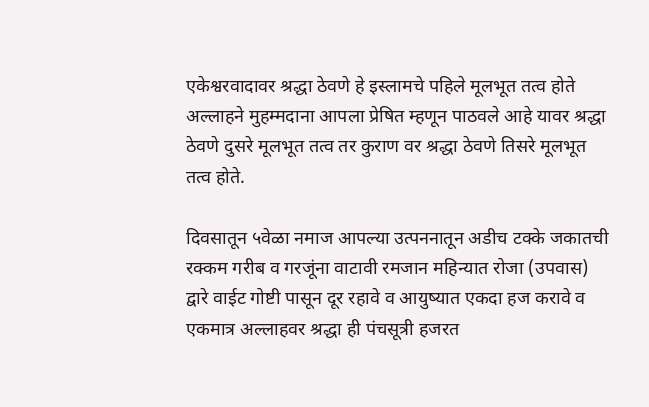एकेश्वरवादावर श्रद्धा ठेवणे हे इस्लामचे पहिले मूलभूत तत्व होते अल्लाहने मुहम्मदाना आपला प्रेषित म्हणून पाठवले आहे यावर श्रद्धा ठेवणे दुसरे मूलभूत तत्व तर कुराण वर श्रद्धा ठेवणे तिसरे मूलभूत तत्व होते.

दिवसातून ५वेळा नमाज आपल्या उत्पननातून अडीच टक्के जकातची रक्कम गरीब व गरजूंना वाटावी रमजान महिन्यात रोजा (उपवास) द्वारे वाईट गोष्टी पासून दूर रहावे व आयुष्यात एकदा हज करावे व एकमात्र अल्लाहवर श्रद्धा ही पंचसूत्री हजरत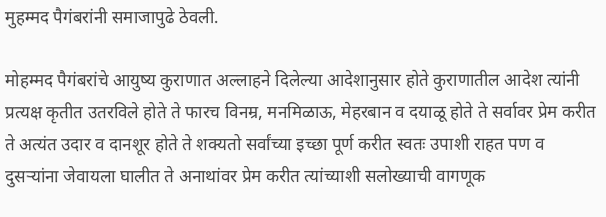मुहम्मद पैगंबरांनी समाजापुढे ठेवली.

मोहम्मद पैगंबरांचे आयुष्य कुराणात अल्लाहने दिलेल्या आदेशानुसार होते कुराणातील आदेश त्यांनी प्रत्यक्ष कृतीत उतरविले होते ते फारच विनम्र, मनमिळाऊ, मेहरबान व दयाळू होते ते सर्वावर प्रेम करीत ते अत्यंत उदार व दानशूर होते ते शक्यतो सर्वांच्या इच्छा पूर्ण करीत स्वतः उपाशी राहत पण व दुसऱ्यांना जेवायला घालीत ते अनाथांवर प्रेम करीत त्यांच्याशी सलोख्याची वागणूक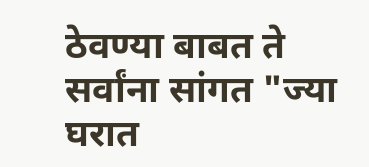ठेवण्या बाबत ते सर्वांना सांगत "ज्या घरात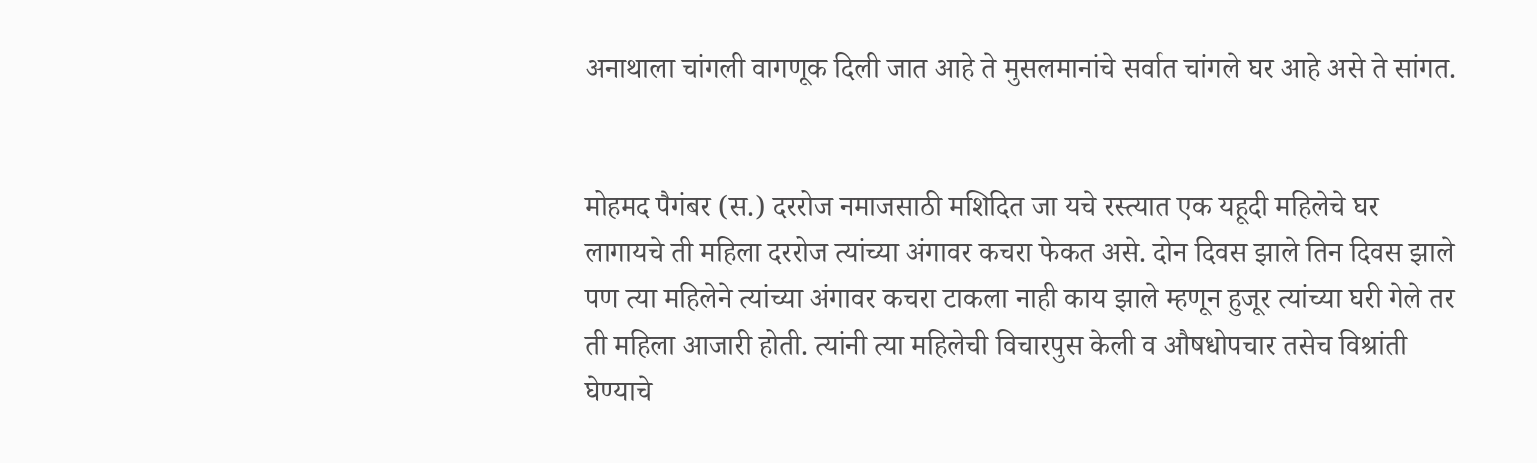अनाथाला चांगली वागणूक दिली जात आहे ते मुसलमानांचे सर्वात चांगले घर आहे असे ते सांगत.


मोहमद पैगंबर (स.) दररोज नमाजसाठी मशिदित जा यचे रस्त्यात एक यहूदी महिलेचे घर लागायचे ती महिला दररोज त्यांच्या अंगावर कचरा फेकत असे. दोन दिवस झाले तिन दिवस झाले पण त्या महिलेने त्यांच्या अंगावर कचरा टाकला नाही काय झाले म्हणून हुजूर त्यांच्या घरी गेले तर ती महिला आजारी होती. त्यांनी त्या महिलेची विचारपुस केली व औषधोपचार तसेच विश्रांती घेण्याचे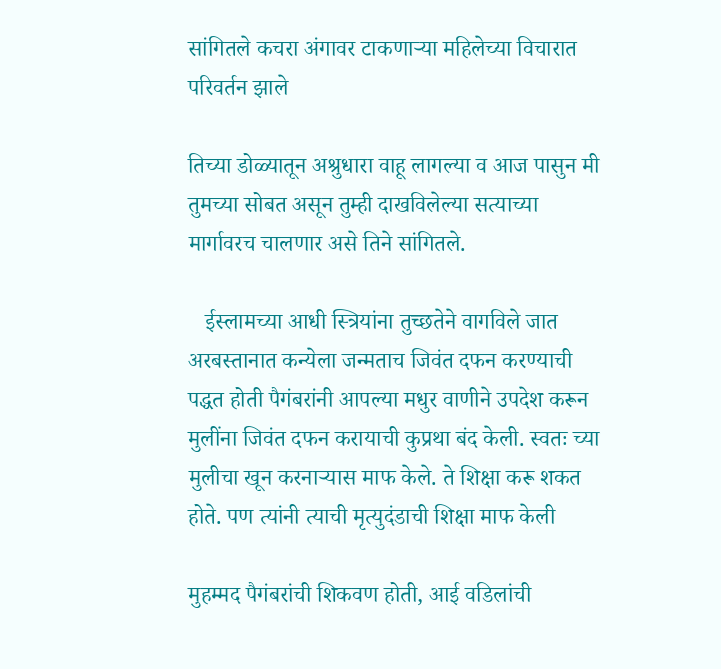सांगितले कचरा अंगावर टाकणाऱ्या महिलेच्या विचारात परिवर्तन झाले

तिच्या डोळ्यातून अश्रुधारा वाहू लागल्या व आज पासुन मी तुमच्या सोबत असून तुम्ही दाखविलेल्या सत्याच्या मार्गावरच चालणार असे तिने सांगितले.

   ईस्लामच्या आधी स्त्रियांना तुच्छतेने वागविले जात अरबस्तानात कन्येला जन्मताच जिवंत दफन करण्याची पद्धत होती पैगंबरांनी आपल्या मधुर वाणीने उपदेश करून मुलींना जिवंत दफन करायाची कुप्रथा बंद केली. स्वतः च्या मुलीचा खून करनाऱ्यास माफ केले. ते शिक्षा करू शकत होते. पण त्यांनी त्याची मृत्युदंडाची शिक्षा माफ केली

मुहम्मद पैगंबरांची शिकवण होती, आई वडिलांची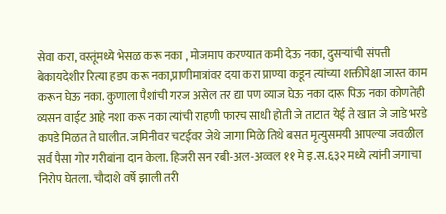सेवा करा, वस्तूंमध्ये भेसळ करू नका , मोजमाप करण्यात कमी देऊ नका, दुसऱ्यांची संपत्ती बेकायदेशीर रित्या हडप करू नका,प्राणीमात्रांवर दया करा प्राण्या कडून त्यांच्या शक्तीपेक्षा जास्त काम करून घेऊ नका. कुणाला पैशांची गरज असेल तर द्या पण व्याज घेऊ नका दारू पिऊ नका कोणतेही व्यसन वाईट आहे नशा करू नका त्यांची राहणी फारच साधी होती जे ताटात येई ते खात जे जाडे भरडे कपडे मिळत ते घालीत. जमिनीवर चटईवर जेथे जागा मिळे तिथे बसत मृत्युसमयी आपल्या जवळील सर्व पैसा गोर गरीबांना दान केला. हिजरी सन रबी-अल-अव्वल ११ मे इ.स.६३२ मध्ये त्यांनी जगाचा निरोप घेतला. चौदाशे वर्षे झाली तरी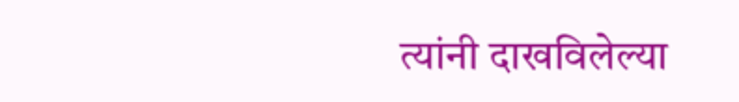त्यांनी दाखविलेल्या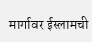मार्गावर ईस्लामची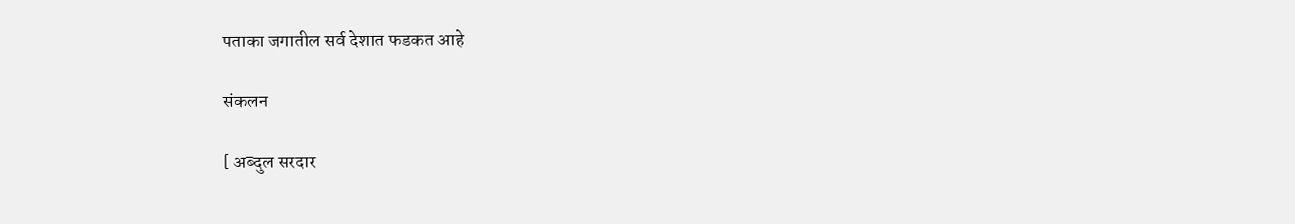पताका जगातील सर्व देशात फडकत आहे

संकलन

[ अब्दुल सरदार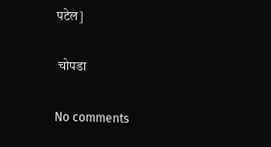पटेल]

 चोपडा

No comments